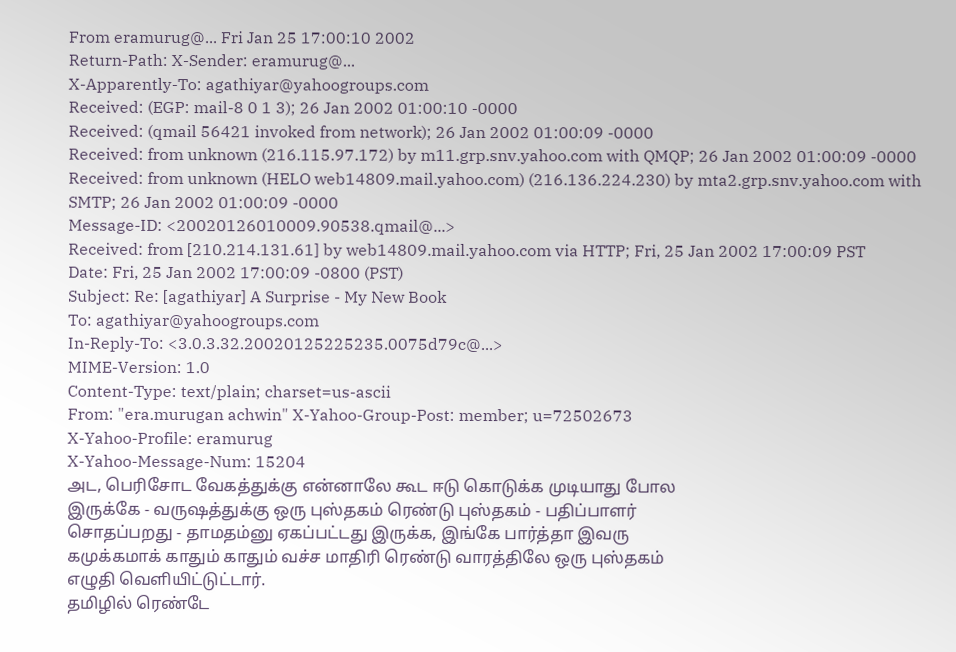From eramurug@... Fri Jan 25 17:00:10 2002
Return-Path: X-Sender: eramurug@...
X-Apparently-To: agathiyar@yahoogroups.com
Received: (EGP: mail-8 0 1 3); 26 Jan 2002 01:00:10 -0000
Received: (qmail 56421 invoked from network); 26 Jan 2002 01:00:09 -0000
Received: from unknown (216.115.97.172) by m11.grp.snv.yahoo.com with QMQP; 26 Jan 2002 01:00:09 -0000
Received: from unknown (HELO web14809.mail.yahoo.com) (216.136.224.230) by mta2.grp.snv.yahoo.com with SMTP; 26 Jan 2002 01:00:09 -0000
Message-ID: <20020126010009.90538.qmail@...>
Received: from [210.214.131.61] by web14809.mail.yahoo.com via HTTP; Fri, 25 Jan 2002 17:00:09 PST
Date: Fri, 25 Jan 2002 17:00:09 -0800 (PST)
Subject: Re: [agathiyar] A Surprise - My New Book
To: agathiyar@yahoogroups.com
In-Reply-To: <3.0.3.32.20020125225235.0075d79c@...>
MIME-Version: 1.0
Content-Type: text/plain; charset=us-ascii
From: "era.murugan achwin" X-Yahoo-Group-Post: member; u=72502673
X-Yahoo-Profile: eramurug
X-Yahoo-Message-Num: 15204
அட, பெரிசோட வேகத்துக்கு என்னாலே கூட ஈடு கொடுக்க முடியாது போல
இருக்கே - வருஷத்துக்கு ஒரு புஸ்தகம் ரெண்டு புஸ்தகம் - பதிப்பாளர்
சொதப்பறது - தாமதம்னு ஏகப்பட்டது இருக்க, இங்கே பார்த்தா இவரு
கமுக்கமாக் காதும் காதும் வச்ச மாதிரி ரெண்டு வாரத்திலே ஒரு புஸ்தகம்
எழுதி வெளியிட்டுட்டார்.
தமிழில் ரெண்டே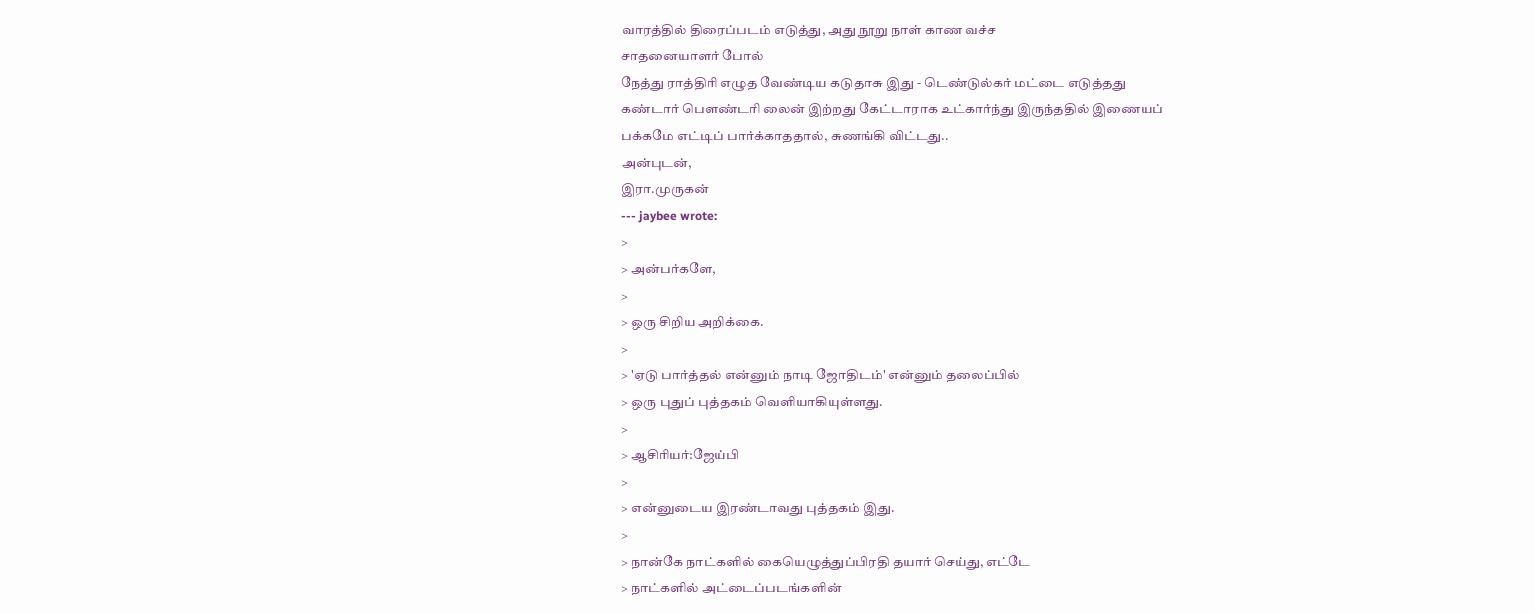வாரத்தில் திரைப்படம் எடுத்து, அது நூறு நாள் காண வச்ச
சாதனையாளர் போல்
நேத்து ராத்திரி எழுத வேண்டிய கடுதாசு இது - டெண்டுல்கர் மட்டை எடுத்தது
கண்டார் பௌண்டரி லைன் இற்றது கேட்டாராக உட்கார்ந்து இருந்ததில் இணையப்
பக்கமே எட்டிப் பார்க்காததால், சுணங்கி விட்டது..
அன்புடன்,
இரா.முருகன்
--- jaybee wrote:
>
> அன்பர்களே,
>
> ஒரு சிறிய அறிக்கை.
>
> 'ஏடு பார்த்தல் என்னும் நாடி ஜோதிடம்' என்னும் தலைப்பில்
> ஒரு புதுப் புத்தகம் வெளியாகியுள்ளது.
>
> ஆசிரியர்:ஜேய்பி
>
> என்னுடைய இரண்டாவது புத்தகம் இது.
>
> நான்கே நாட்களில் கையெழுத்துப்பிரதி தயார் செய்து, எட்டே
> நாட்களில் அட்டைப்படங்களின்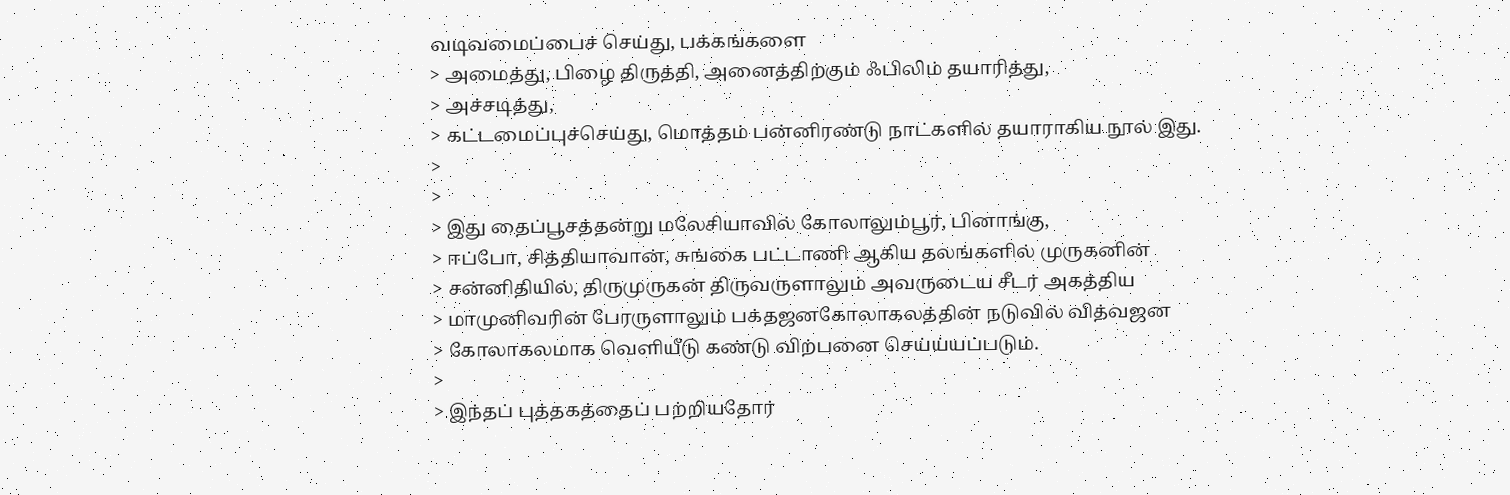வடிவமைப்பைச் செய்து, பக்கங்களை
> அமைத்து, பிழை திருத்தி, அனைத்திற்கும் ஃபிலிம் தயாரித்து,
> அச்சடித்து,
> கட்டமைப்புச்செய்து, மொத்தம் பன்னிரண்டு நாட்களில் தயாராகிய நூல் இது.
>
>
> இது தைப்பூசத்தன்று மலேசியாவில் கோலாலும்பூர், பினாங்கு,
> ஈப்போ, சித்தியாவான், சுங்கை பட்டாணி ஆகிய தலங்களில் முருகனின்
> சன்னிதியில், திருமுருகன் திருவருளாலும் அவருடைய சீடர் அகத்திய
> மாமுனிவரின் பேரருளாலும் பக்தஜனகோலாகலத்தின் நடுவில் வித்வஜன
> கோலாகலமாக வெளியீடு கண்டு விற்பனை செய்ய்யப்படும்.
>
> இந்தப் புத்தகத்தைப் பற்றியதோர்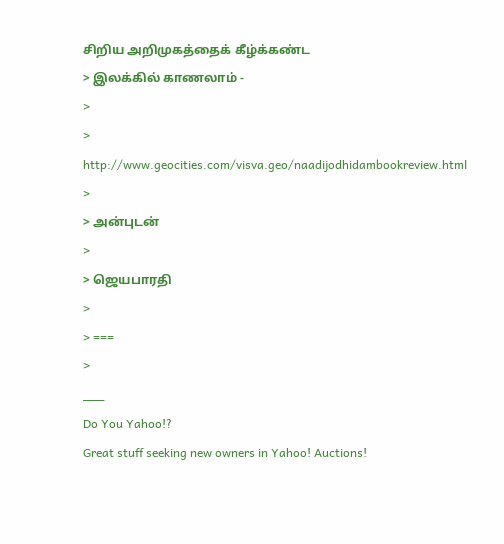சிறிய அறிமுகத்தைக் கீழ்க்கண்ட
> இலக்கில் காணலாம் -
>
>
http://www.geocities.com/visva.geo/naadijodhidambookreview.html
>
> அன்புடன்
>
> ஜெயபாரதி
>
> ===
>
___
Do You Yahoo!?
Great stuff seeking new owners in Yahoo! Auctions!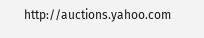http://auctions.yahoo.com